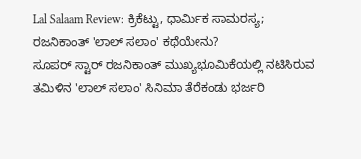Lal Salaam Review: ಕ್ರಿಕೆಟ್ಟು, ಧಾರ್ಮಿಕ ಸಾಮರಸ್ಯ; ರಜನಿಕಾಂತ್ 'ಲಾಲ್ ಸಲಾಂ' ಕಥೆಯೇನು?
ಸೂಪರ್ ಸ್ಟಾರ್ ರಜನಿಕಾಂತ್ ಮುಖ್ಯಭೂಮಿಕೆಯಲ್ಲಿ ನಟಿಸಿರುವ ತಮಿಳಿನ 'ಲಾಲ್ ಸಲಾಂ' ಸಿನಿಮಾ ತೆರೆಕಂಡು ಭರ್ಜರಿ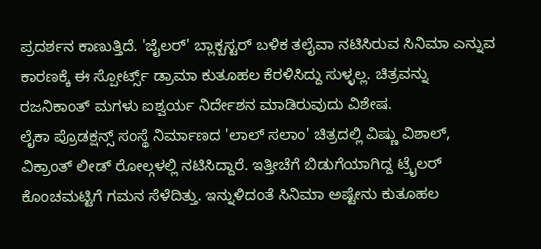ಪ್ರದರ್ಶನ ಕಾಣುತ್ತಿದೆ. 'ಜೈಲರ್' ಬ್ಲಾಕ್ಬಸ್ಟರ್ ಬಳಿಕ ತಲೈವಾ ನಟಿಸಿರುವ ಸಿನಿಮಾ ಎನ್ನುವ ಕಾರಣಕ್ಕೆ ಈ ಸ್ಪೋರ್ಟ್ಸ್ ಡ್ರಾಮಾ ಕುತೂಹಲ ಕೆರಳಿಸಿದ್ದು ಸುಳ್ಳಲ್ಲ. ಚಿತ್ರವನ್ನು ರಜನಿಕಾಂತ್ ಮಗಳು ಐಶ್ವರ್ಯ ನಿರ್ದೇಶನ ಮಾಡಿರುವುದು ವಿಶೇಷ.
ಲೈಕಾ ಪ್ರೊಡಕ್ಷನ್ಸ್ ಸಂಸ್ಥೆ ನಿರ್ಮಾಣದ 'ಲಾಲ್ ಸಲಾಂ' ಚಿತ್ರದಲ್ಲಿ ವಿಷ್ಣು ವಿಶಾಲ್, ವಿಕ್ರಾಂತ್ ಲೀಡ್ ರೋಲ್ಗಳಲ್ಲಿ ನಟಿಸಿದ್ದಾರೆ. ಇತ್ತೀಚೆಗೆ ಬಿಡುಗೆಯಾಗಿದ್ದ ಟ್ರೈಲರ್ ಕೊಂಚಮಟ್ಟಿಗೆ ಗಮನ ಸೆಳೆದಿತ್ತು. ಇನ್ನುಳಿದಂತೆ ಸಿನಿಮಾ ಅಷ್ಟೇನು ಕುತೂಹಲ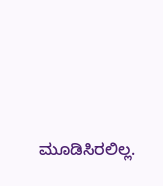ಮೂಡಿಸಿರಲಿಲ್ಲ.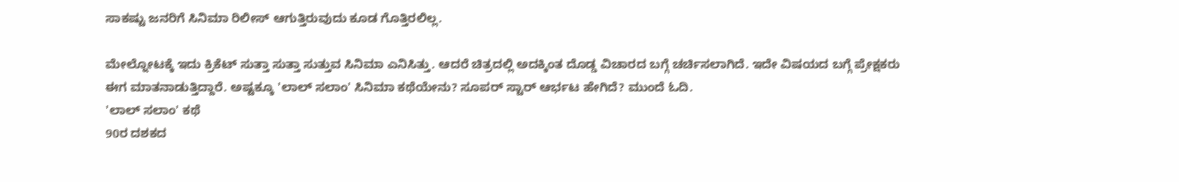ಸಾಕಷ್ಟು ಜನರಿಗೆ ಸಿನಿಮಾ ರಿಲೀಸ್ ಆಗುತ್ತಿರುವುದು ಕೂಡ ಗೊತ್ತಿರಲಿಲ್ಲ.

ಮೇಲ್ನೋಟಕ್ಕೆ ಇದು ಕ್ರಿಕೆಟ್ ಸುತ್ತಾ ಸುತ್ತಾ ಸುತ್ತುವ ಸಿನಿಮಾ ಎನಿಸಿತ್ತು. ಆದರೆ ಚಿತ್ರದಲ್ಲಿ ಅದಕ್ಕಿಂತ ದೊಡ್ಡ ವಿಚಾರದ ಬಗ್ಗೆ ಚರ್ಚಿಸಲಾಗಿದೆ. ಇದೇ ವಿಷಯದ ಬಗ್ಗೆ ಪ್ರೇಕ್ಷಕರು ಈಗ ಮಾತನಾಡುತ್ತಿದ್ದಾರೆ. ಅಷ್ಟಕ್ಕೂ 'ಲಾಲ್ ಸಲಾಂ' ಸಿನಿಮಾ ಕಥೆಯೇನು? ಸೂಪರ್ ಸ್ಟಾರ್ ಆರ್ಭಟ ಹೇಗಿದೆ? ಮುಂದೆ ಓದಿ.
'ಲಾಲ್ ಸಲಾಂ' ಕಥೆ
90ರ ದಶಕದ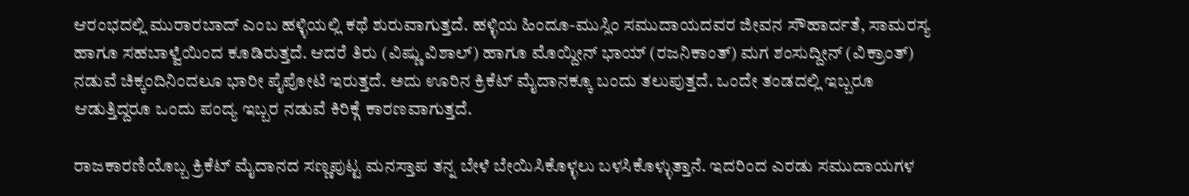ಆರಂಭದಲ್ಲಿ ಮುರಾರಬಾದ್ ಎಂಬ ಹಳ್ಳಿಯಲ್ಲಿ ಕಥೆ ಶುರುವಾಗುತ್ತದೆ. ಹಳ್ಳಿಯ ಹಿಂದೂ-ಮುಸ್ಲಿಂ ಸಮುದಾಯದವರ ಜೀವನ ಸೌಹಾರ್ದತೆ, ಸಾಮರಸ್ಯ ಹಾಗೂ ಸಹಬಾಳ್ವೆಯಿಂದ ಕೂಡಿರುತ್ತದೆ. ಆದರೆ ತಿರು (ವಿಷ್ಣು ವಿಶಾಲ್) ಹಾಗೂ ಮೊಯ್ದೀನ್ ಭಾಯ್ (ರಜನಿಕಾಂತ್) ಮಗ ಶಂಸುದ್ದೀನ್ (ವಿಕ್ರಾಂತ್) ನಡುವೆ ಚಿಕ್ಕಂದಿನಿಂದಲೂ ಭಾರೀ ಪೈಪೋಟಿ ಇರುತ್ತದೆ. ಅದು ಊರಿನ ಕ್ರಿಕೆಟ್ ಮೈದಾನಕ್ಕೂ ಬಂದು ತಲುಪುತ್ತದೆ. ಒಂದೇ ತಂಡದಲ್ಲಿ ಇಬ್ಬರೂ ಆಡುತ್ತಿದ್ದರೂ ಒಂದು ಪಂದ್ಯ ಇಬ್ಬರ ನಡುವೆ ಕಿರಿಕ್ಗೆ ಕಾರಣವಾಗುತ್ತದೆ.

ರಾಜಕಾರಣಿಯೊಬ್ಬ ಕ್ರಿಕೆಟ್ ಮೈದಾನದ ಸಣ್ಣಪುಟ್ಟ ಮನಸ್ತಾಪ ತನ್ನ ಬೇಳೆ ಬೇಯಿಸಿಕೊಳ್ಳಲು ಬಳಸಿಕೊಳ್ಳುತ್ತಾನೆ. ಇದರಿಂದ ಎರಡು ಸಮುದಾಯಗಳ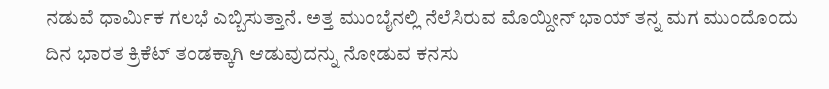ನಡುವೆ ಧಾರ್ಮಿಕ ಗಲಭೆ ಎಬ್ಬಿಸುತ್ತಾನೆ. ಅತ್ತ ಮುಂಬೈನಲ್ಲಿ ನೆಲೆಸಿರುವ ಮೊಯ್ದೀನ್ ಭಾಯ್ ತನ್ನ ಮಗ ಮುಂದೊಂದು ದಿನ ಭಾರತ ಕ್ರಿಕೆಟ್ ತಂಡಕ್ಕಾಗಿ ಆಡುವುದನ್ನು ನೋಡುವ ಕನಸು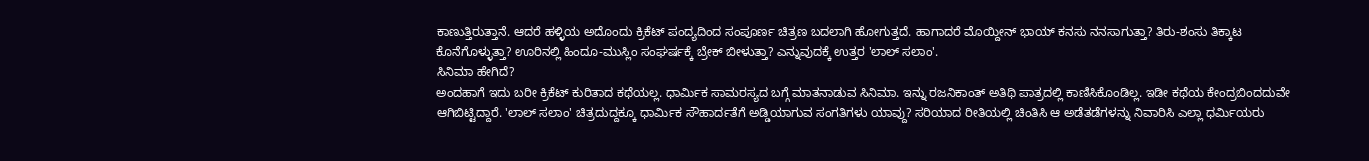ಕಾಣುತ್ತಿರುತ್ತಾನೆ. ಆದರೆ ಹಳ್ಳಿಯ ಅದೊಂದು ಕ್ರಿಕೆಟ್ ಪಂದ್ಯದಿಂದ ಸಂಪೂರ್ಣ ಚಿತ್ರಣ ಬದಲಾಗಿ ಹೋಗುತ್ತದೆ. ಹಾಗಾದರೆ ಮೊಯ್ದೀನ್ ಭಾಯ್ ಕನಸು ನನಸಾಗುತ್ತಾ? ತಿರು-ಶಂಸು ತಿಕ್ಕಾಟ ಕೊನೆಗೊಳ್ಳುತ್ತಾ? ಊರಿನಲ್ಲಿ ಹಿಂದೂ-ಮುಸ್ಲಿಂ ಸಂಘರ್ಷಕ್ಕೆ ಬ್ರೇಕ್ ಬೀಳುತ್ತಾ? ಎನ್ನುವುದಕ್ಕೆ ಉತ್ತರ 'ಲಾಲ್ ಸಲಾಂ'.
ಸಿನಿಮಾ ಹೇಗಿದೆ?
ಅಂದಹಾಗೆ ಇದು ಬರೀ ಕ್ರಿಕೆಟ್ ಕುರಿತಾದ ಕಥೆಯಲ್ಲ. ಧಾರ್ಮಿಕ ಸಾಮರಸ್ಯದ ಬಗ್ಗೆ ಮಾತನಾಡುವ ಸಿನಿಮಾ. ಇನ್ನು ರಜನಿಕಾಂತ್ ಅತಿಥಿ ಪಾತ್ರದಲ್ಲಿ ಕಾಣಿಸಿಕೊಂಡಿಲ್ಲ. ಇಡೀ ಕಥೆಯ ಕೇಂದ್ರಬಿಂದದುವೇ ಆಗಿಬಿಟ್ಟಿದ್ದಾರೆ. 'ಲಾಲ್ ಸಲಾಂ' ಚಿತ್ರದುದ್ದಕ್ಕೂ ಧಾರ್ಮಿಕ ಸೌಹಾರ್ದತೆಗೆ ಅಡ್ಡಿಯಾಗುವ ಸಂಗತಿಗಳು ಯಾವ್ದು? ಸರಿಯಾದ ರೀತಿಯಲ್ಲಿ ಚಿಂತಿಸಿ ಆ ಅಡೆತಡೆಗಳನ್ನು ನಿವಾರಿಸಿ ಎಲ್ಲಾ ಧರ್ಮಿಯರು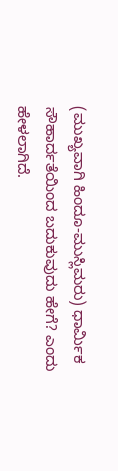(ಮುಖ್ಯವಾಗಿ ಹಿಂದೂ-ಮುಸ್ಲಿಮರು) ಧಾರ್ಮಿಕ ಸೌಹಾರ್ದತೆಯಿಂದ ಬದುಕುವುದು ಹೇಗೆ? ಎಂದು ಹೇಳಲಾಗಿದೆ.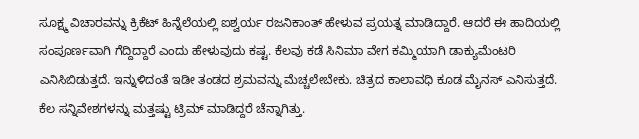ಸೂಕ್ಷ್ಮ ವಿಚಾರವನ್ನು ಕ್ರಿಕೆಟ್ ಹಿನ್ನೆಲೆಯಲ್ಲಿ ಐಶ್ವರ್ಯ ರಜನಿಕಾಂತ್ ಹೇಳುವ ಪ್ರಯತ್ನ ಮಾಡಿದ್ದಾರೆ. ಆದರೆ ಈ ಹಾದಿಯಲ್ಲಿ ಸಂಪೂರ್ಣವಾಗಿ ಗೆದ್ದಿದ್ದಾರೆ ಎಂದು ಹೇಳುವುದು ಕಷ್ಟ. ಕೆಲವು ಕಡೆ ಸಿನಿಮಾ ವೇಗ ಕಮ್ಮಿಯಾಗಿ ಡಾಕ್ಯುಮೆಂಟರಿ ಎನಿಸಿಬಿಡುತ್ತದೆ. ಇನ್ನುಳಿದಂತೆ ಇಡೀ ತಂಡದ ಶ್ರಮವನ್ನು ಮೆಚ್ಚಲೇಬೇಕು. ಚಿತ್ರದ ಕಾಲಾವಧಿ ಕೂಡ ಮೈನಸ್ ಎನಿಸುತ್ತದೆ. ಕೆಲ ಸನ್ನಿವೇಶಗಳನ್ನು ಮತ್ತಷ್ಟು ಟ್ರಿಮ್ ಮಾಡಿದ್ದರೆ ಚೆನ್ನಾಗಿತ್ತು.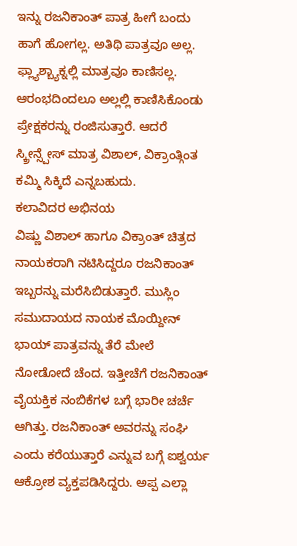ಇನ್ನು ರಜನಿಕಾಂತ್ ಪಾತ್ರ ಹೀಗೆ ಬಂದು ಹಾಗೆ ಹೋಗಲ್ಲ. ಅತಿಥಿ ಪಾತ್ರವೂ ಅಲ್ಲ. ಫ್ಲ್ಯಾಶ್ಬ್ಯಾಕ್ನಲ್ಲಿ ಮಾತ್ರವೂ ಕಾಣಿಸಲ್ಲ. ಆರಂಭದಿಂದಲೂ ಅಲ್ಲಲ್ಲಿ ಕಾಣಿಸಿಕೊಂಡು ಪ್ರೇಕ್ಷಕರನ್ನು ರಂಜಿಸುತ್ತಾರೆ. ಆದರೆ ಸ್ಕ್ರೀನ್ಸ್ಪೇಸ್ ಮಾತ್ರ ವಿಶಾಲ್, ವಿಕ್ರಾಂತ್ಗಿಂತ ಕಮ್ಮಿ ಸಿಕ್ಕಿದೆ ಎನ್ನಬಹುದು.
ಕಲಾವಿದರ ಅಭಿನಯ
ವಿಷ್ಣು ವಿಶಾಲ್ ಹಾಗೂ ವಿಕ್ರಾಂತ್ ಚಿತ್ರದ ನಾಯಕರಾಗಿ ನಟಿಸಿದ್ದರೂ ರಜನಿಕಾಂತ್ ಇಬ್ಬರನ್ನು ಮರೆಸಿಬಿಡುತ್ತಾರೆ. ಮುಸ್ಲಿಂ ಸಮುದಾಯದ ನಾಯಕ ಮೊಯ್ದೀನ್ ಭಾಯ್ ಪಾತ್ರವನ್ನು ತೆರೆ ಮೇಲೆ ನೋಡೋದೆ ಚೆಂದ. ಇತ್ತೀಚೆಗೆ ರಜನಿಕಾಂತ್ ವೈಯಕ್ತಿಕ ನಂಬಿಕೆಗಳ ಬಗ್ಗೆ ಭಾರೀ ಚರ್ಚೆ ಆಗಿತ್ತು. ರಜನಿಕಾಂತ್ ಅವರನ್ನು ಸಂಘಿ ಎಂದು ಕರೆಯುತ್ತಾರೆ ಎನ್ನುವ ಬಗ್ಗೆ ಐಶ್ವರ್ಯ ಆಕ್ರೋಶ ವ್ಯಕ್ತಪಡಿಸಿದ್ದರು. ಅಪ್ಪ ಎಲ್ಲಾ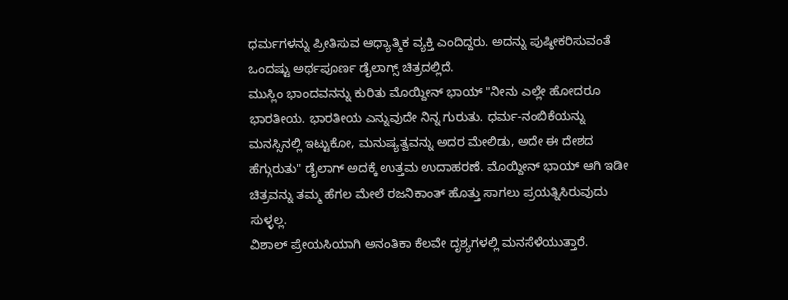ಧರ್ಮಗಳನ್ನು ಪ್ರೀತಿಸುವ ಆಧ್ಯಾತ್ಮಿಕ ವ್ಯಕ್ತಿ ಎಂದಿದ್ದರು. ಅದನ್ನು ಪುಷ್ಠೀಕರಿಸುವಂತೆ ಒಂದಷ್ಟು ಅರ್ಥಪೂರ್ಣ ಡೈಲಾಗ್ಸ್ ಚಿತ್ರದಲ್ಲಿದೆ.
ಮುಸ್ಲಿಂ ಭಾಂದವನನ್ನು ಕುರಿತು ಮೊಯ್ದೀನ್ ಭಾಯ್ "ನೀನು ಎಲ್ಲೇ ಹೋದರೂ ಭಾರತೀಯ. ಭಾರತೀಯ ಎನ್ನುವುದೇ ನಿನ್ನ ಗುರುತು. ಧರ್ಮ-ನಂಬಿಕೆಯನ್ನು ಮನಸ್ಸಿನಲ್ಲಿ ಇಟ್ಟುಕೋ, ಮನುಷ್ಯತ್ವವನ್ನು ಅದರ ಮೇಲಿಡು, ಅದೇ ಈ ದೇಶದ ಹೆಗ್ಗುರುತು" ಡೈಲಾಗ್ ಅದಕ್ಕೆ ಉತ್ತಮ ಉದಾಹರಣೆ. ಮೊಯ್ದೀನ್ ಭಾಯ್ ಆಗಿ ಇಡೀ ಚಿತ್ರವನ್ನು ತಮ್ಮ ಹೆಗಲ ಮೇಲೆ ರಜನಿಕಾಂತ್ ಹೊತ್ತು ಸಾಗಲು ಪ್ರಯತ್ನಿಸಿರುವುದು ಸುಳ್ಳಲ್ಲ.
ವಿಶಾಲ್ ಪ್ರೇಯಸಿಯಾಗಿ ಅನಂತಿಕಾ ಕೆಲವೇ ದೃಶ್ಯಗಳಲ್ಲಿ ಮನಸೆಳೆಯುತ್ತಾರೆ.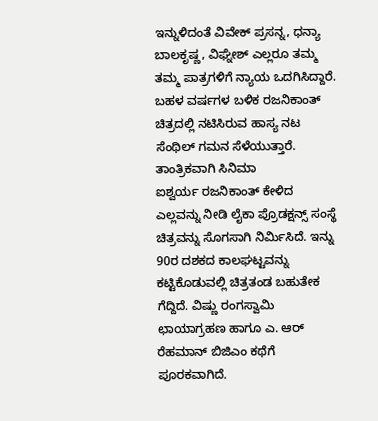ಇನ್ನುಳಿದಂತೆ ವಿವೇಕ್ ಪ್ರಸನ್ನ, ಧನ್ಯಾ ಬಾಲಕೃಷ್ಣ, ವಿಘ್ನೇಶ್ ಎಲ್ಲರೂ ತಮ್ಮ ತಮ್ಮ ಪಾತ್ರಗಳಿಗೆ ನ್ಯಾಯ ಒದಗಿಸಿದ್ದಾರೆ. ಬಹಳ ವರ್ಷಗಳ ಬಳಿಕ ರಜನಿಕಾಂತ್ ಚಿತ್ರದಲ್ಲಿ ನಟಿಸಿರುವ ಹಾಸ್ಯ ನಟ ಸೆಂಥಿಲ್ ಗಮನ ಸೆಳೆಯುತ್ತಾರೆ.
ತಾಂತ್ರಿಕವಾಗಿ ಸಿನಿಮಾ
ಐಶ್ವರ್ಯ ರಜನಿಕಾಂತ್ ಕೇಳಿದ ಎಲ್ಲವನ್ನು ನೀಡಿ ಲೈಕಾ ಪ್ರೊಡಕ್ಷನ್ಸ್ ಸಂಸ್ಥೆ ಚಿತ್ರವನ್ನು ಸೊಗಸಾಗಿ ನಿರ್ಮಿಸಿದೆ. ಇನ್ನು 90ರ ದಶಕದ ಕಾಲಘಟ್ಟವನ್ನು ಕಟ್ಟಿಕೊಡುವಲ್ಲಿ ಚಿತ್ರತಂಡ ಬಹುತೇಕ ಗೆದ್ದಿದೆ. ವಿಷ್ಣು ರಂಗಸ್ವಾಮಿ ಛಾಯಾಗ್ರಹಣ ಹಾಗೂ ಎ. ಆರ್ ರೆಹಮಾನ್ ಬಿಜಿಎಂ ಕಥೆಗೆ ಪೂರಕವಾಗಿದೆ.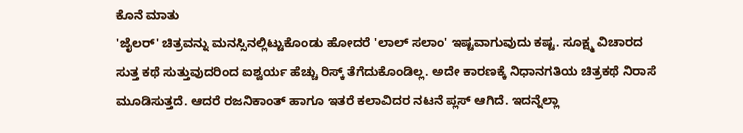ಕೊನೆ ಮಾತು
'ಜೈಲರ್' ಚಿತ್ರವನ್ನು ಮನಸ್ಸಿನಲ್ಲಿಟ್ಟುಕೊಂಡು ಹೋದರೆ 'ಲಾಲ್ ಸಲಾಂ' ಇಷ್ಟವಾಗುವುದು ಕಷ್ಟ. ಸೂಕ್ಷ್ಮ ವಿಚಾರದ ಸುತ್ತ ಕಥೆ ಸುತ್ತುವುದರಿಂದ ಐಶ್ವರ್ಯ ಹೆಚ್ಚು ರಿಸ್ಕ್ ತೆಗೆದುಕೊಂಡಿಲ್ಲ. ಅದೇ ಕಾರಣಕ್ಕೆ ನಿಧಾನಗತಿಯ ಚಿತ್ರಕಥೆ ನಿರಾಸೆ ಮೂಡಿಸುತ್ತದೆ. ಆದರೆ ರಜನಿಕಾಂತ್ ಹಾಗೂ ಇತರೆ ಕಲಾವಿದರ ನಟನೆ ಪ್ಲಸ್ ಆಗಿದೆ. ಇದನ್ನೆಲ್ಲಾ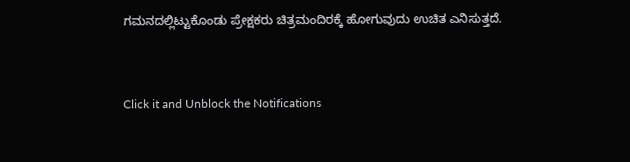ಗಮನದಲ್ಲಿಟ್ಟುಕೊಂಡು ಪ್ರೇಕ್ಷಕರು ಚಿತ್ರಮಂದಿರಕ್ಕೆ ಹೋಗುವುದು ಉಚಿತ ಎನಿಸುತ್ತದೆ.


Click it and Unblock the Notifications